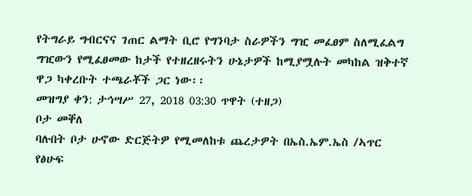የትግራይ ግብርናና ገጠር ልማት ቢሮ የግንባታ ስራዎችን ግዢ መፈፀም ስለሚፈልግ ግዢውን የሚፈፀመው ከታች የተዘረዘሩትን ሁኔታዎች ከሚያሟሉት መካከል ዝቅተኛ ዋጋ ካቀረቡት ተጫራቾች ጋር ነው፡፡
መዝግያ ቀን: ታኅሣሥ 27, 2018 03:30 ጥዋት (ተዘጋ)
ቦታ መቐለ
ባሉበት ቦታ ሁኖው ድርጅትዎ የሚመለከቱ ጨረታዎት በኤስ.ኤም.ኤስ /ኣጥር የፅሁፍ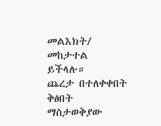መልእክት/ መከታተል ይችላሉ።
ጨረታ በተለቀቀበት ቅፅበት ማስታወቅያው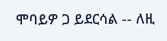ሞባይዎ ጋ ይደርሳል -- ለዚ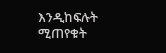እንዲከፍሉት ሚጠየቁት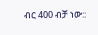ብር 400 ብቻ ነው::